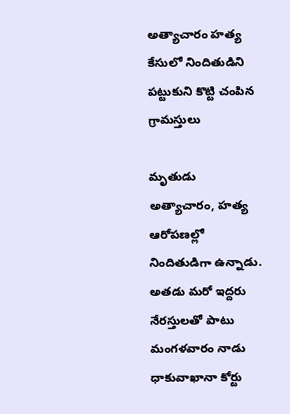అత్యాచారం హత్య కేసులో నిందితుడిని పట్టుకుని కొట్టి చంపిన గ్రామస్తులు

మృతుడు అత్యాచారం, హత్య ఆరోపణల్లో నిందితుడిగా ఉన్నాడు. అతడు మరో ఇద్దరు నేరస్తులతో పాటు మంగళవారం నాడు ధాకువాఖానా కోర్టు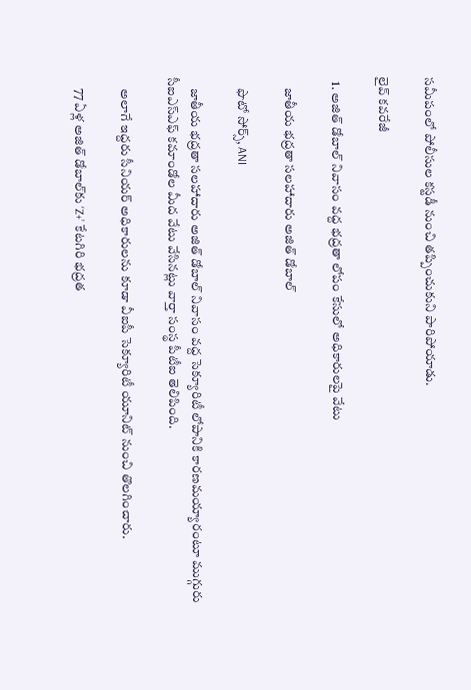సమీపంలో పోలీసుల కస్టడీ నుంచి తప్పించుకుని పారిపోయాడు.

లైవ్ కవరేజీ

  1. అజిత్ డోబాల్‌ నివాసం వద్ద భద్రతా లోపం కేసులో అధికారులపై వేటు

    జాతీయ భద్రతా సలహాదారు అజిత్ డోబాల్

    ఫొటో సోర్స్, ANI

    జాతీయ భద్రతా సలహాదారు అజిత్ డోబాల్ నివాసం వద్ద సెక్యూరిటీ లోపానికి కారణమయ్యారంటూ ముగ్గురు సీఐఎస్‌ఎఫ్ కమాండోల మీద వేటు వేసినట్లు వార్తా సంస్థ పీటీఐ తెలిపింది.

    అలాగే ఇద్దరు సీనియర్ అధికారులను కూడా వీఐపీ సెక్యూరిటీ యూనిట్ నుంచి తొలగించారు.

    77 ఏళ్ల అజిత్ డోబాల్‌కు ‘Z+’ కేటగిరి భద్రత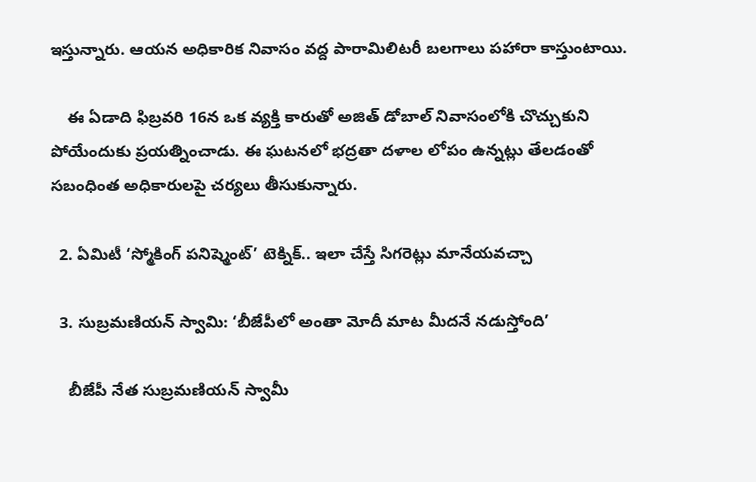ఇస్తున్నారు. ఆయన అధికారిక నివాసం వద్ద పారామిలిటరీ బలగాలు పహారా కాస్తుంటాయి.

    ఈ ఏడాది ఫిబ్రవరి 16న ఒక వ్యక్తి కారుతో అజిత్ డోబాల్ నివాసంలోకి చొచ్చుకుని పోయేందుకు ప్రయత్నించాడు. ఈ ఘటనలో భద్రతా దళాల లోపం ఉన్నట్లు తేలడంతో సబంధింత అధికారులపై చర్యలు తీసుకున్నారు.

  2. ఏమిటీ ‘స్మోకింగ్ పనిష్మెంట్’ టెక్నిక్.. ఇలా చేస్తే సిగరెట్లు మానేయవచ్చా

  3. సుబ్రమణియన్ స్వామి: ‘బీజేపీలో అంతా మోదీ మాట మీదనే నడుస్తోంది’

    బీజేపీ నేత సుబ్రమణియన్ స్వామీ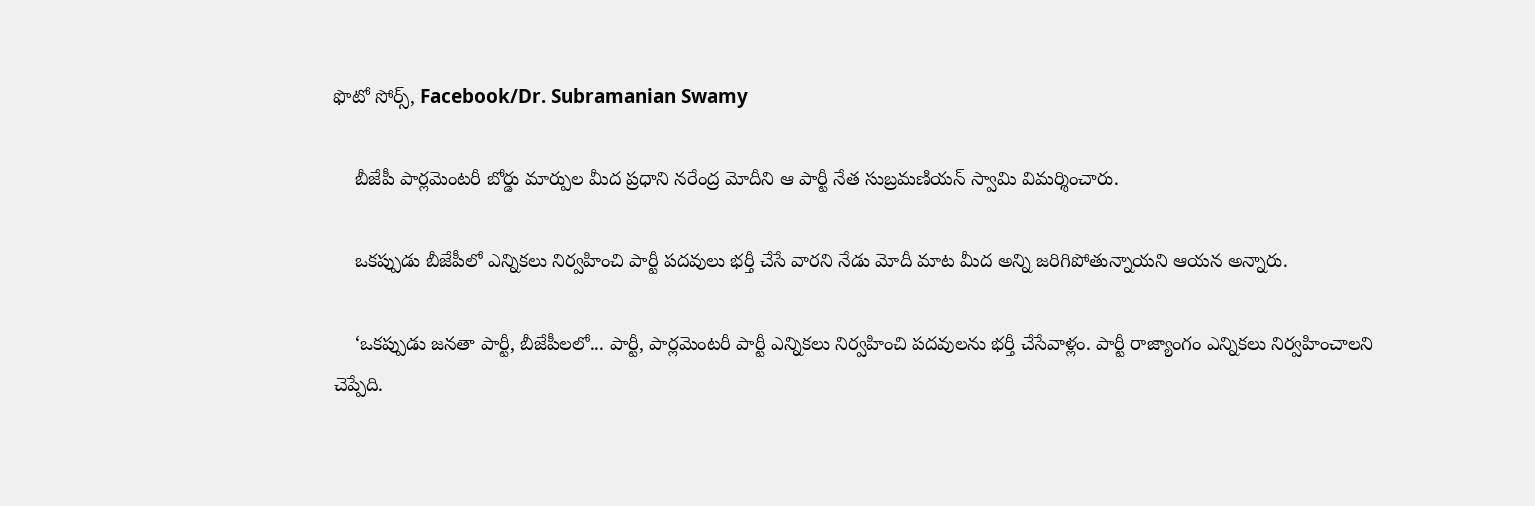ఫొటో సోర్స్, Facebook/Dr. Subramanian Swamy

    బీజేపీ పార్లమెంటరీ బోర్డు మార్పుల మీద ప్రధాని నరేంద్ర మోదీని ఆ పార్టీ నేత సుబ్రమణియన్ స్వామి విమర్శించారు.

    ఒకప్పుడు బీజేపీలో ఎన్నికలు నిర్వహించి పార్టీ పదవులు భర్తీ చేసే వారని నేడు మోదీ మాట మీద అన్ని జరిగిపోతున్నాయని ఆయన అన్నారు.

    ‘ఒకప్పుడు జనతా పార్టీ, బీజేపీలలో... పార్టీ, పార్లమెంటరీ పార్టీ ఎన్నికలు నిర్వహించి పదవులను భర్తీ చేసేవాళ్లం. పార్టీ రాజ్యాంగం ఎన్నికలు నిర్వహించాలని చెప్పేది.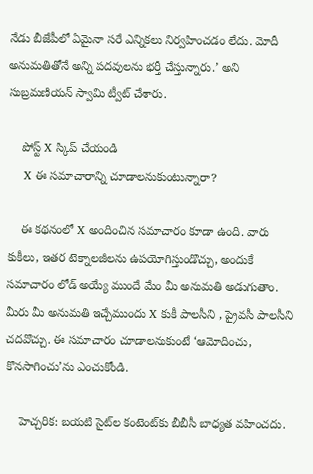నేడు బీజేపీలో ఏమైనా సరే ఎన్నికలు నిర్వహించడం లేదు. మోదీ అనుమతితోనే అన్ని పదవులను భర్తీ చేస్తున్నారు.’ అని సుబ్రమణియన్ స్వామి ట్వీట్ చేశారు.

    పోస్ట్‌ X స్కిప్ చేయండి
    X ఈ సమాచారాన్ని చూడాలనుకుంటున్నారా?

    ఈ కథనంలో X అందించిన సమాచారం కూడా ఉంది. వారు కుకీలు, ఇతర టెక్నాలజీలను ఉపయోగిస్తుండొచ్చు, అందుకే సమాచారం లోడ్ అయ్యే ముందే మేం మీ అనుమతి అడుగుతాం. మీరు మీ అనుమతి ఇచ్చేముందు X కుకీ పాలసీని , ప్రైవసీ పాలసీని చదవొచ్చు. ఈ సమాచారం చూడాలనుకుంటే ‘ఆమోదించు, కొనసాగించు’ను ఎంచుకోండి.

    హెచ్చరిక: బయటి సైట్‌ల కంటెంట్‌కు బీబీసీ బాధ్యత వహించదు.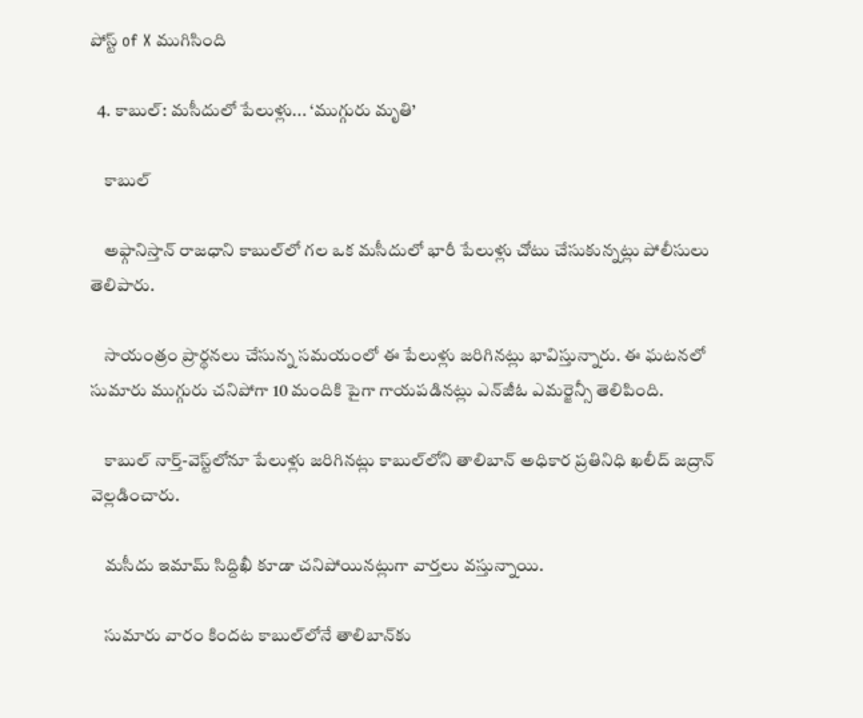పోస్ట్ of X ముగిసింది

  4. కాబుల్‌: మసీదులో పేలుళ్లు... ‘ముగ్గురు మృతి’

    కాబుల్

    అఫ్గానిస్తాన్ రాజధాని కాబుల్‌లో గల ఒక మసీదులో భారీ పేలుళ్లు చోటు చేసుకున్నట్లు పోలీసులు తెలిపారు.

    సాయంత్రం ప్రార్థనలు చేసున్న సమయంలో ఈ పేలుళ్లు జరిగినట్లు భావిస్తున్నారు. ఈ ఘటనలో సుమారు ముగ్గురు చనిపోగా 10 మందికి పైగా గాయపడినట్లు ఎన్‌జీఓ ఎమర్జెన్సీ తెలిపింది.

    కాబుల్ నార్త్-వెస్ట్‌లోనూ పేలుళ్లు జరిగినట్లు కాబుల్‌లోని తాలిబాన్ అధికార ప్రతినిధి ఖలీద్ జద్రాన్ వెల్లడించారు.

    మసీదు ఇమామ్ సిద్దిఖీ కూడా చనిపోయినట్లుగా వార్తలు వస్తున్నాయి.

    సుమారు వారం కిందట కాబుల్‌లోనే తాలిబాన్‌కు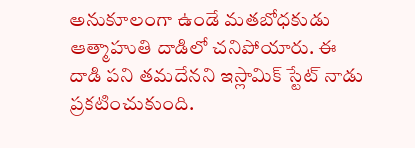అనుకూలంగా ఉండే మతబోధకుడు ఆత్మాహుతి దాడిలో చనిపోయారు. ఈ దాడి పని తమదేనని ఇస్లామిక్ స్టేట్ నాడు ప్రకటించుకుంది.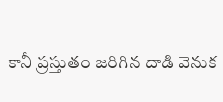కానీ ప్రస్తుతం జరిగిన దాడి వెనుక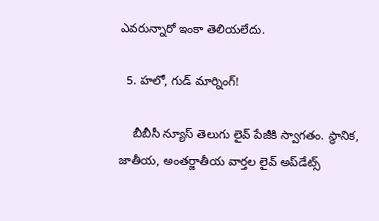ఎవరున్నారో ఇంకా తెలియలేదు.

  5. హలో, గుడ్ మార్నింగ్!

    బీబీసీ న్యూస్ తెలుగు లైవ్ పేజీకి స్వాగతం. స్థానిక, జాతీయ, అంతర్జాతీయ వార్తల లైవ్ అప్‌డేట్స్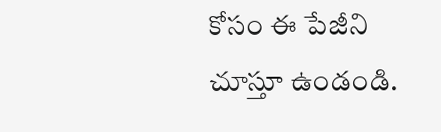కోసం ఈ పేజీని చూస్తూ ఉండండి.